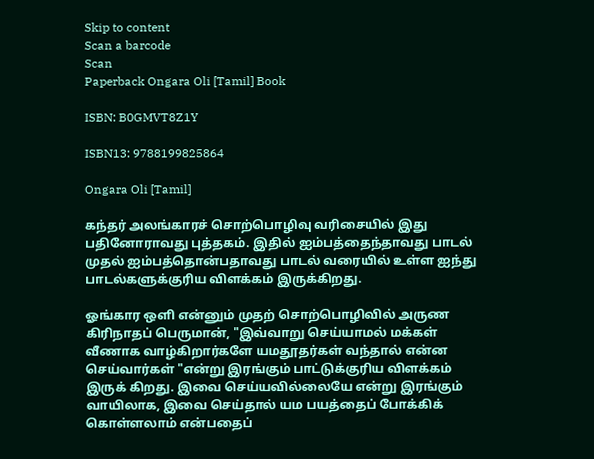Skip to content
Scan a barcode
Scan
Paperback Ongara Oli [Tamil] Book

ISBN: B0GMVT8Z1Y

ISBN13: 9788199825864

Ongara Oli [Tamil]

கந்தர் அலங்காரச் சொற்பொழிவு வரிசையில் இது பதினோராவது புத்தகம். இதில் ஐம்பத்தைந்தாவது பாடல் முதல் ஐம்பத்தொன்பதாவது பாடல் வரையில் உள்ள ஐந்து பாடல்களுக்குரிய விளக்கம் இருக்கிறது.

ஓங்கார ஒளி என்னும் முதற் சொற்பொழிவில் அருண கிரிநாதப் பெருமான், "இவ்வாறு செய்யாமல் மக்கள் வீணாக வாழ்கிறார்களே யமதூதர்கள் வந்தால் என்ன செய்வார்கள் "என்று இரங்கும் பாட்டுக்குரிய விளக்கம் இருக் கிறது. இவை செய்யவில்லையே என்று இரங்கும் வாயிலாக, இவை செய்தால் யம பயத்தைப் போக்கிக் கொள்ளலாம் என்பதைப்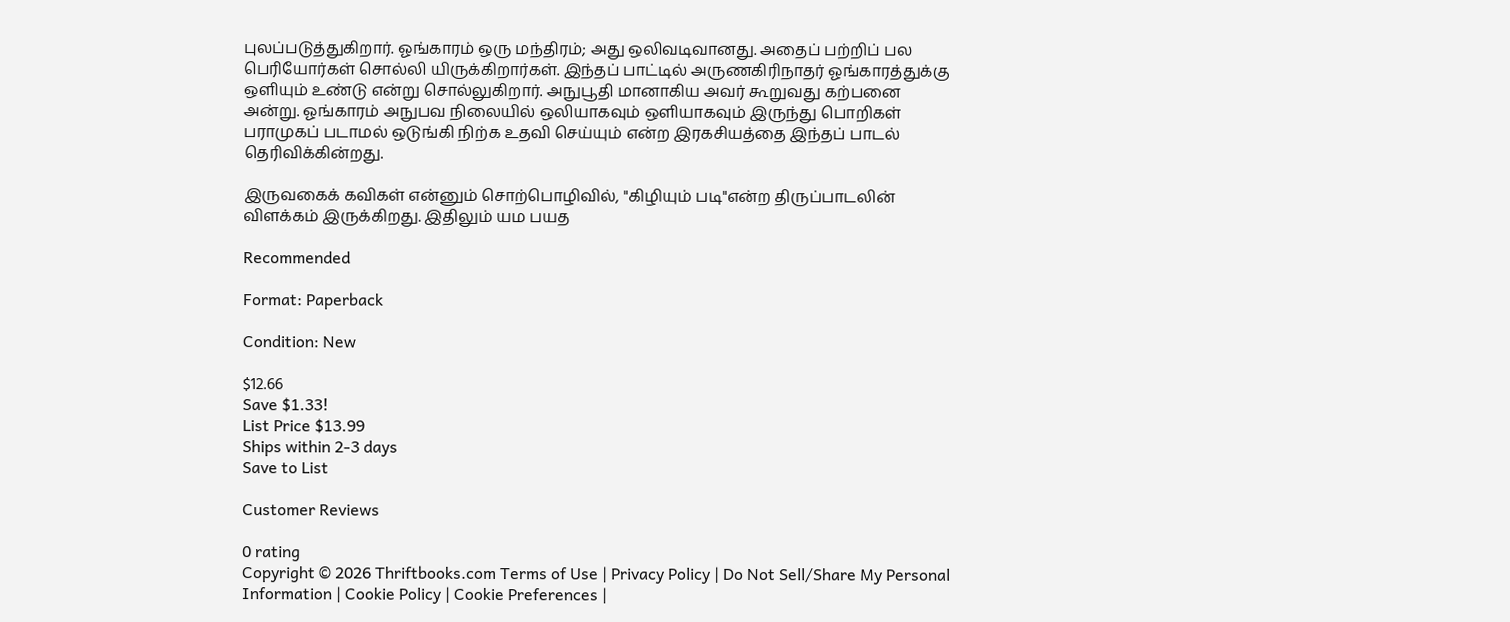புலப்படுத்துகிறார். ஓங்காரம் ஒரு மந்திரம்; அது ஒலிவடிவானது. அதைப் பற்றிப் பல பெரியோர்கள் சொல்லி யிருக்கிறார்கள். இந்தப் பாட்டில் அருணகிரிநாதர் ஓங்காரத்துக்கு ஒளியும் உண்டு என்று சொல்லுகிறார். அநுபூதி மானாகிய அவர் கூறுவது கற்பனை அன்று. ஓங்காரம் அநுபவ நிலையில் ஒலியாகவும் ஒளியாகவும் இருந்து பொறிகள் பராமுகப் படாமல் ஒடுங்கி நிற்க உதவி செய்யும் என்ற இரகசியத்தை இந்தப் பாடல் தெரிவிக்கின்றது.

இருவகைக் கவிகள் என்னும் சொற்பொழிவில், "கிழியும் படி"என்ற திருப்பாடலின் விளக்கம் இருக்கிறது. இதிலும் யம பயத

Recommended

Format: Paperback

Condition: New

$12.66
Save $1.33!
List Price $13.99
Ships within 2-3 days
Save to List

Customer Reviews

0 rating
Copyright © 2026 Thriftbooks.com Terms of Use | Privacy Policy | Do Not Sell/Share My Personal Information | Cookie Policy | Cookie Preferences |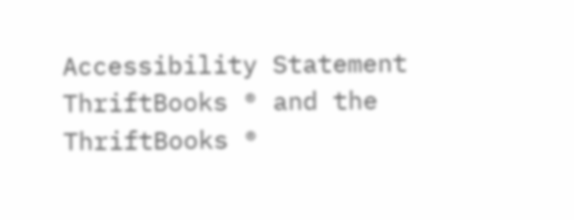Accessibility Statement
ThriftBooks ® and the ThriftBooks ®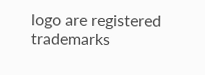logo are registered trademarks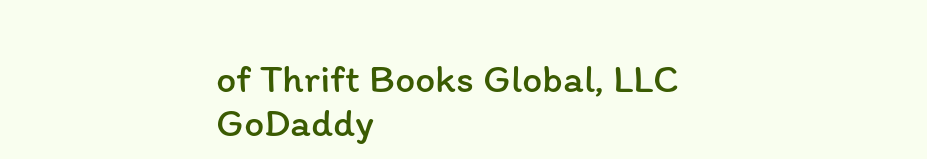of Thrift Books Global, LLC
GoDaddy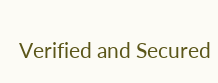Verified and Secured